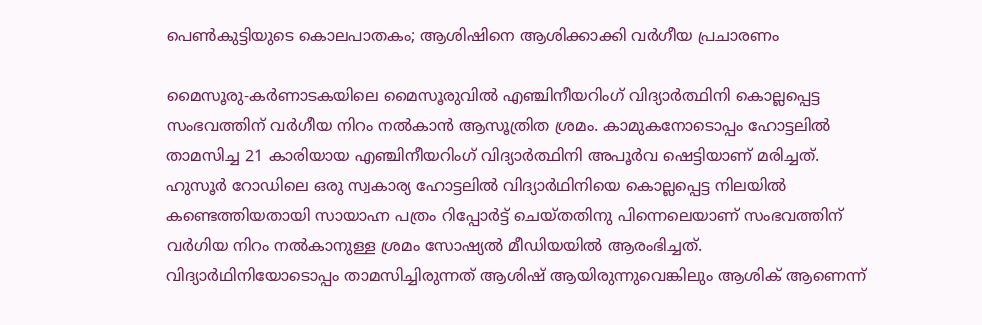പെണ്‍കുട്ടിയുടെ കൊലപാതകം; ആശിഷിനെ ആശിക്കാക്കി വര്‍ഗീയ പ്രചാരണം

മൈസൂരു-കര്‍ണാടകയിലെ മൈസൂരുവില്‍ എഞ്ചിനീയറിംഗ് വിദ്യാര്‍ത്ഥിനി കൊല്ലപ്പെട്ട സംഭവത്തിന് വര്‍ഗീയ നിറം നല്‍കാന്‍ ആസൂത്രിത ശ്രമം. കാമുകനോടൊപ്പം ഹോട്ടലില്‍ താമസിച്ച 21 കാരിയായ എഞ്ചിനീയറിംഗ് വിദ്യാര്‍ത്ഥിനി അപൂര്‍വ ഷെട്ടിയാണ് മരിച്ചത്.
ഹുസൂര്‍ റോഡിലെ ഒരു സ്വകാര്യ ഹോട്ടലില്‍ വിദ്യാര്‍ഥിനിയെ കൊല്ലപ്പെട്ട നിലയില്‍ കണ്ടെത്തിയതായി സായാഹ്ന പത്രം റിപ്പോര്‍ട്ട് ചെയ്തതിനു പിന്നെലെയാണ് സംഭവത്തിന് വര്‍ഗിയ നിറം നല്‍കാനുള്ള ശ്രമം സോഷ്യല്‍ മീഡിയയില്‍ ആരംഭിച്ചത്.
വിദ്യാര്‍ഥിനിയോടൊപ്പം താമസിച്ചിരുന്നത് ആശിഷ് ആയിരുന്നുവെങ്കിലും ആശിക് ആണെന്ന്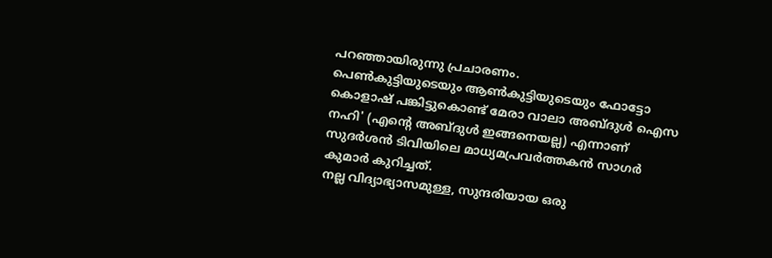പറഞ്ഞായിരുന്നു പ്രചാരണം.
പെണ്‍കുട്ടിയുടെയും ആണ്‍കുട്ടിയുടെയും ഫോട്ടോ കൊളാഷ് പങ്കിട്ടുകൊണ്ട് മേരാ വാലാ അബ്ദുള്‍ ഐസ നഹി' (എന്റെ അബ്ദുള്‍ ഇങ്ങനെയല്ല) എന്നാണ് സുദര്‍ശന്‍ ടിവിയിലെ മാധ്യമപ്രവര്‍ത്തകന്‍ സാഗര്‍ കുമാര്‍ കുറിച്ചത്.
നല്ല വിദ്യാഭ്യാസമുള്ള, സുന്ദരിയായ ഒരു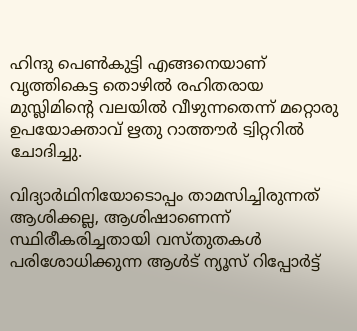ഹിന്ദു പെണ്‍കുട്ടി എങ്ങനെയാണ് വൃത്തികെട്ട തൊഴില്‍ രഹിതരായ മുസ്ലിമിന്റെ വലയില്‍ വീഴുന്നതെന്ന് മറ്റൊരു  ഉപയോക്താവ് ഋതു റാത്തൗര്‍ ട്വിറ്ററില്‍ ചോദിച്ചു.

വിദ്യാര്‍ഥിനിയോടൊപ്പം താമസിച്ചിരുന്നത് ആശിക്കല്ല, ആശിഷാണെന്ന് സ്ഥിരീകരിച്ചതായി വസ്തുതകള്‍ പരിശോധിക്കുന്ന ആള്‍ട് ന്യൂസ് റിപ്പോര്‍ട്ട്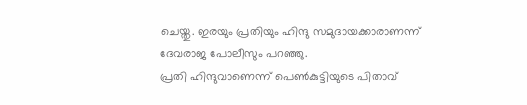ചെയ്തു. ഇരയും പ്രതിയും ഹിന്ദു സമുദായക്കാരാണന്ന് ദേവരാജ പോലീസും പറഞ്ഞു.
പ്രതി ഹിന്ദുവാണെന്ന് പെണ്‍കുട്ടിയുടെ പിതാവ്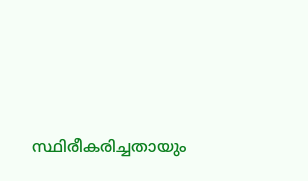സ്ഥിരീകരിച്ചതായും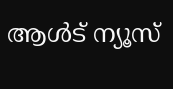ആള്‍ട് ന്യൂസ്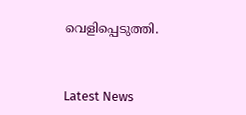വെളിപ്പെടുത്തി.



Latest News